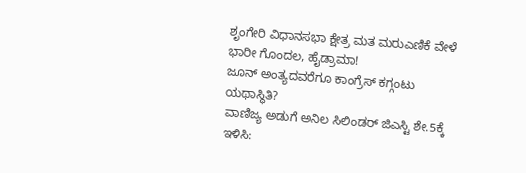ಶೃಂಗೇರಿ ವಿಧಾನಸಭಾ ಕ್ಷೇತ್ರ ಮತ ಮರುಎಣಿಕೆ ವೇಳೆ ಭಾರೀ ಗೊಂದಲ, ಹೈಡ್ರಾಮಾ!
ಜೂನ್ ಅಂತ್ಯದವರೆಗೂ ಕಾಂಗ್ರೆಸ್ ಕಗ್ಗಂಟು ಯಥಾಸ್ಥಿತಿ?
ವಾಣಿಜ್ಯ ಅಡುಗೆ ಅನಿಲ ಸಿಲಿಂಡರ್ ಜಿಎಸ್ಟಿ ಶೇ.5ಕ್ಕೆ ಇಳಿಸಿ: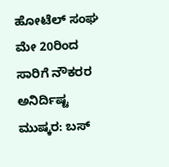ಹೋಟೆಲ್ ಸಂಘ
ಮೇ 20ರಿಂದ ಸಾರಿಗೆ ನೌಕರರ ಅನಿರ್ದಿಷ್ಟ ಮುಷ್ಕರ: ಬಸ್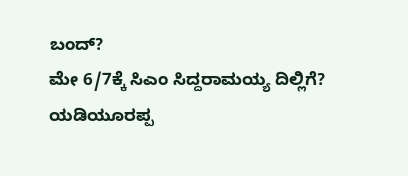ಬಂದ್?
ಮೇ 6/7ಕ್ಕೆ ಸಿಎಂ ಸಿದ್ದರಾಮಯ್ಯ ದಿಲ್ಲಿಗೆ?
ಯಡಿಯೂರಪ್ಪ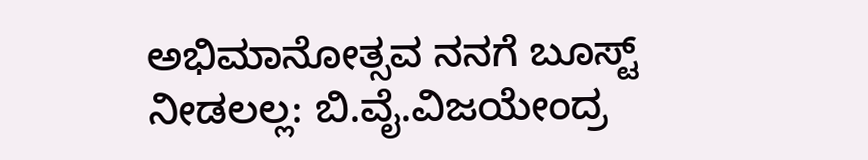ಅಭಿಮಾನೋತ್ಸವ ನನಗೆ ಬೂಸ್ಟ್ ನೀಡಲಲ್ಲ: ಬಿ.ವೈ.ವಿಜಯೇಂದ್ರ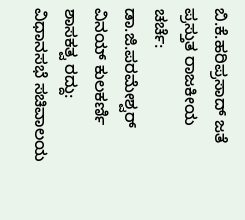ಬಿ.ಕೆ.ಹರಿಪ್ರಸಾದ್ ಜತೆ ಪ್ರಸ್ತುತ ರಾಜಕೀಯ ಚರ್ಚೆ: ಡಾ.ಜಿ.ಪರಮೇಶ್ವರ್
ವಿನಯ್ ಕುಲಕರ್ಣಿ ಶಾಸಕತ್ವ ರದ್ದು: ವಿಧಾನಸಭೆ ಸಚಿವಾಲಯ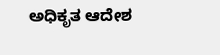ಅಧಿಕೃತ ಆದೇಶ